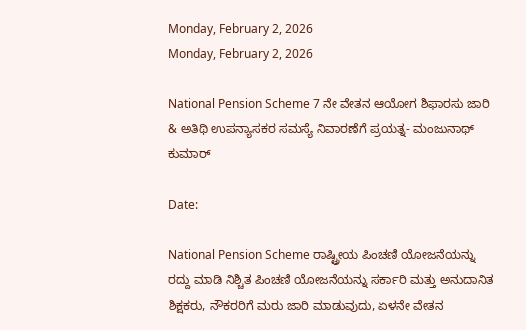Monday, February 2, 2026
Monday, February 2, 2026

National Pension Scheme 7 ನೇ ವೇತನ ಆಯೋಗ ಶಿಫಾರಸು ಜಾರಿ & ಅತಿಥಿ ಉಪನ್ಯಾಸಕರ ಸಮಸ್ಯೆ ನಿವಾರಣೆಗೆ ಪ್ರಯತ್ನ- ಮಂಜುನಾಥ್ ಕುಮಾರ್

Date:

National Pension Scheme ರಾಷ್ಟ್ರೀಯ ಪಿಂಚಣಿ ಯೋಜನೆಯನ್ನು ರದ್ದು ಮಾಡಿ ನಿಶ್ಚಿತ ಪಿಂಚಣಿ ಯೋಜನೆಯನ್ನು ಸರ್ಕಾರಿ ಮತ್ತು ಅನುದಾನಿತ ಶಿಕ್ಷಕರು, ನೌಕರರಿಗೆ ಮರು ಜಾರಿ ಮಾಡುವುದು, ಏಳನೇ ವೇತನ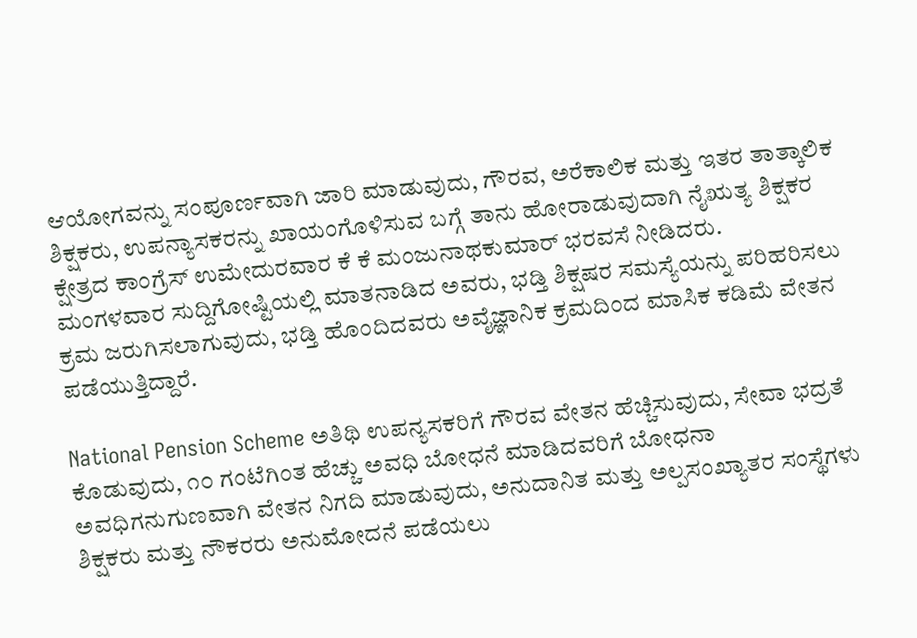ಆಯೋಗವನ್ನು ಸಂಪೂರ್ಣವಾಗಿ ಜಾರಿ ಮಾಡುವುದು, ಗೌರವ, ಅರೆಕಾಲಿಕ ಮತ್ತು ಇತರ ತಾತ್ಕಾಲಿಕ ಶಿಕ್ಷಕರು, ಉಪನ್ಯಾಸಕರನ್ನು ಖಾಯಂಗೊಳಿಸುವ ಬಗ್ಗೆ ತಾನು ಹೋರಾಡುವುದಾಗಿ ನೈಋತ್ಯ ಶಿಕ್ಷಕರ ಕ್ಷೇತ್ರದ ಕಾಂಗ್ರೆಸ್ ಉಮೇದುರವಾರ ಕೆ ಕೆ ಮಂಜುನಾಥಕುಮಾರ್ ಭರವಸೆ ನೀಡಿದರು.
ಮಂಗಳವಾರ ಸುದ್ದಿಗೋಷ್ಟಿಯಲ್ಲಿ ಮಾತನಾಡಿದ ಅವರು, ಭಡ್ತಿ ಶಿಕ್ಷಷರ ಸಮಸ್ಯೆಯನ್ನು ಪರಿಹರಿಸಲು ಕ್ರಮ ಜರುಗಿಸಲಾಗುವುದು, ಭಡ್ತಿ ಹೊಂದಿದವರು ಅವೈಜ್ಞಾನಿಕ ಕ್ರಮದಿಂದ ಮಾಸಿಕ ಕಡಿಮೆ ವೇತನ ಪಡೆಯುತ್ತಿದ್ದಾರೆ.

National Pension Scheme ಅತಿಥಿ ಉಪನ್ಯಸಕರಿಗೆ ಗೌರವ ವೇತನ ಹೆಚ್ಚಿಸುವುದು, ಸೇವಾ ಭದ್ರತೆ ಕೊಡುವುದು, ೧೦ ಗಂಟೆಗಿಂತ ಹೆಚ್ಚು ಅವಧಿ ಬೋಧನೆ ಮಾಡಿದವರಿಗೆ ಬೋಧನಾ ಅವಧಿಗನುಗುಣವಾಗಿ ವೇತನ ನಿಗದಿ ಮಾಡುವುದು, ಅನುದಾನಿತ ಮತ್ತು ಅಲ್ಪಸಂಖ್ಯಾತರ ಸಂಸ್ಥೆಗಳು ಶಿಕ್ಷಕರು ಮತ್ತು ನೌಕರರು ಅನುಮೋದನೆ ಪಡೆಯಲು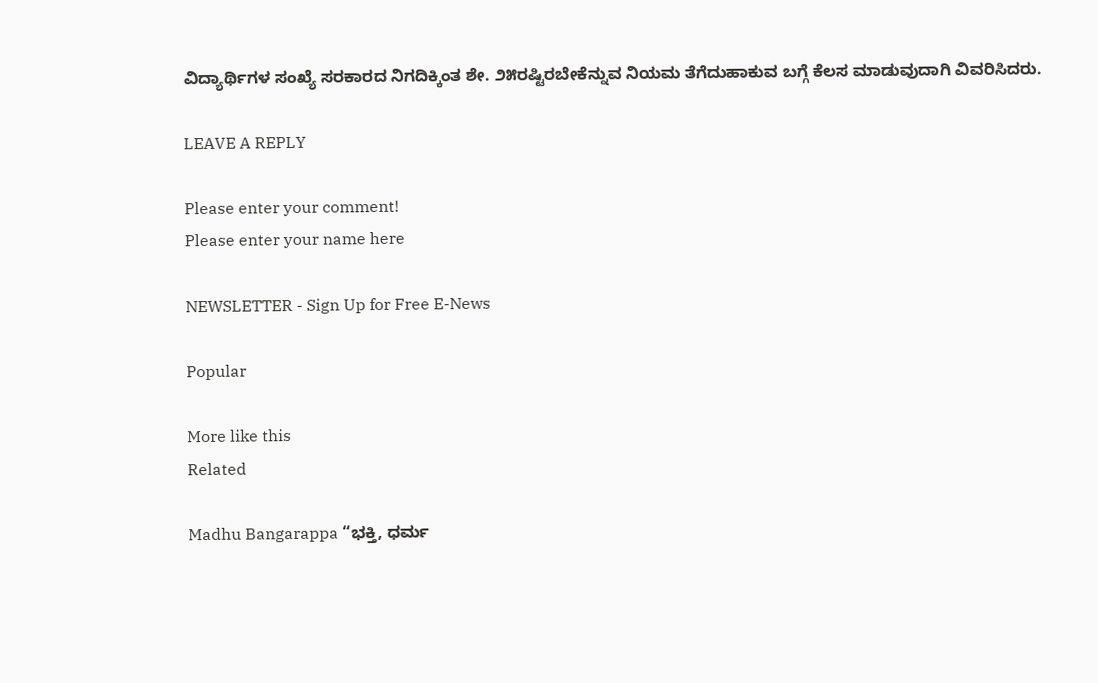ವಿದ್ಯಾರ್ಥಿಗಳ ಸಂಖ್ಯೆ ಸರಕಾರದ ನಿಗದಿಕ್ಕಿಂತ ಶೇ. ೨೫ರಷ್ಟಿರಬೇಕೆನ್ನುವ ನಿಯಮ ತೆಗೆದುಹಾಕುವ ಬಗ್ಗೆ ಕೆಲಸ ಮಾಡುವುದಾಗಿ ವಿವರಿಸಿದರು.

LEAVE A REPLY

Please enter your comment!
Please enter your name here

NEWSLETTER - Sign Up for Free E-News

Popular

More like this
Related

Madhu Bangarappa “ಭಕ್ತಿ, ಧರ್ಮ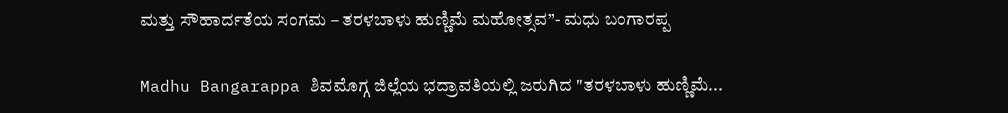ಮತ್ತು ಸೌಹಾರ್ದತೆಯ ಸಂಗಮ – ತರಳಬಾಳು ಹುಣ್ಣಿಮೆ ಮಹೋತ್ಸವ”- ಮಧು ಬಂಗಾರಪ್ಪ

Madhu Bangarappa ಶಿವಮೊಗ್ಗ ಜಿಲ್ಲೆಯ ಭದ್ರಾವತಿಯಲ್ಲಿ ಜರುಗಿದ "ತರಳಬಾಳು ಹುಣ್ಣಿಮೆ...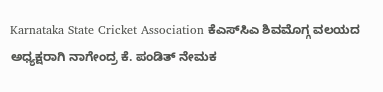Karnataka State Cricket Association ಕೆಎಸ್‌ಸಿಎ ಶಿವಮೊಗ್ಗ ವಲಯದ ಅಧ್ಯಕ್ಷರಾಗಿ ನಾಗೇಂದ್ರ ಕೆ. ಪಂಡಿತ್ ನೇಮಕ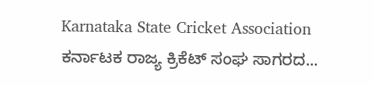Karnataka State Cricket Association ಕರ್ನಾಟಕ ರಾಜ್ಯ ಕ್ರಿಕೆಟ್ ಸಂಘ ಸಾಗರದ...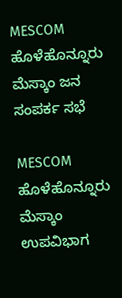MESCOM ಹೊಳೆಹೊನ್ನೂರು ಮೆಸ್ಕಾಂ ಜನ ಸಂಪರ್ಕ ಸಭೆ

MESCOM ಹೊಳೆಹೊನ್ನೂರು ಮೆಸ್ಕಾಂ ಉಪವಿಭಾಗ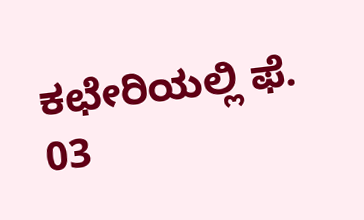ಕಛೇರಿಯಲ್ಲಿ ಫೆ. 03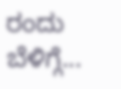ರಂದು ಬೆಳಿಗ್ಗೆ...